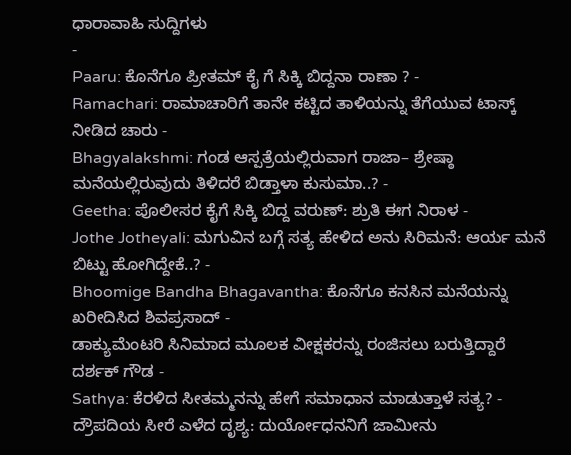ಧಾರಾವಾಹಿ ಸುದ್ದಿಗಳು
-
Paaru: ಕೊನೆಗೂ ಪ್ರೀತಮ್ ಕೈ ಗೆ ಸಿಕ್ಕಿ ಬಿದ್ದನಾ ರಾಣಾ ? -
Ramachari: ರಾಮಾಚಾರಿಗೆ ತಾನೇ ಕಟ್ಟಿದ ತಾಳಿಯನ್ನು ತೆಗೆಯುವ ಟಾಸ್ಕ್ ನೀಡಿದ ಚಾರು -
Bhagyalakshmi: ಗಂಡ ಆಸ್ಪತ್ರೆಯಲ್ಲಿರುವಾಗ ರಾಜಾ– ಶ್ರೇಷ್ಠಾ ಮನೆಯಲ್ಲಿರುವುದು ತಿಳಿದರೆ ಬಿಡ್ತಾಳಾ ಕುಸುಮಾ..? -
Geetha: ಪೊಲೀಸರ ಕೈಗೆ ಸಿಕ್ಕಿ ಬಿದ್ದ ವರುಣ್: ಶ್ರುತಿ ಈಗ ನಿರಾಳ -
Jothe Jotheyali: ಮಗುವಿನ ಬಗ್ಗೆ ಸತ್ಯ ಹೇಳಿದ ಅನು ಸಿರಿಮನೆ: ಆರ್ಯ ಮನೆ ಬಿಟ್ಟು ಹೋಗಿದ್ದೇಕೆ..? -
Bhoomige Bandha Bhagavantha: ಕೊನೆಗೂ ಕನಸಿನ ಮನೆಯನ್ನು ಖರೀದಿಸಿದ ಶಿವಪ್ರಸಾದ್ -
ಡಾಕ್ಯುಮೆಂಟರಿ ಸಿನಿಮಾದ ಮೂಲಕ ವೀಕ್ಷಕರನ್ನು ರಂಜಿಸಲು ಬರುತ್ತಿದ್ದಾರೆ ದರ್ಶಕ್ ಗೌಡ -
Sathya: ಕೆರಳಿದ ಸೀತಮ್ಮನನ್ನು ಹೇಗೆ ಸಮಾಧಾನ ಮಾಡುತ್ತಾಳೆ ಸತ್ಯ? -
ದ್ರೌಪದಿಯ ಸೀರೆ ಎಳೆದ ದೃಶ್ಯ: ದುರ್ಯೋಧನನಿಗೆ ಜಾಮೀನು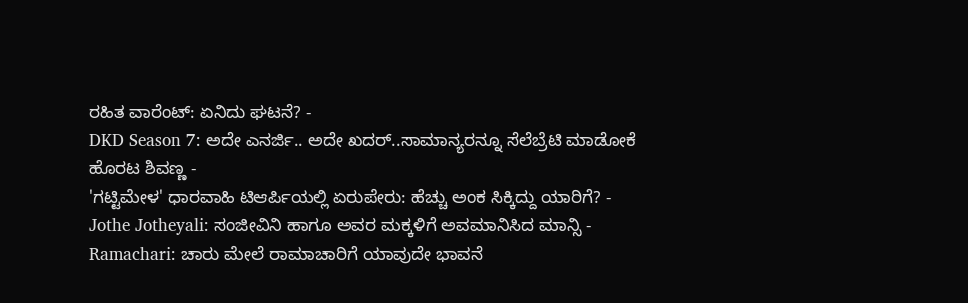ರಹಿತ ವಾರೆಂಟ್: ಏನಿದು ಘಟನೆ? -
DKD Season 7: ಅದೇ ಎನರ್ಜಿ.. ಅದೇ ಖದರ್..ಸಾಮಾನ್ಯರನ್ನೂ ಸೆಲೆಬ್ರೆಟಿ ಮಾಡೋಕೆ ಹೊರಟ ಶಿವಣ್ಣ -
'ಗಟ್ಟಿಮೇಳ' ಧಾರವಾಹಿ ಟಿಆರ್ಪಿಯಲ್ಲಿ ಏರುಪೇರು: ಹೆಚ್ಚು ಅಂಕ ಸಿಕ್ಕಿದ್ದು ಯಾರಿಗೆ? -
Jothe Jotheyali: ಸಂಜೀವಿನಿ ಹಾಗೂ ಅವರ ಮಕ್ಕಳಿಗೆ ಅವಮಾನಿಸಿದ ಮಾನ್ಸಿ -
Ramachari: ಚಾರು ಮೇಲೆ ರಾಮಾಚಾರಿಗೆ ಯಾವುದೇ ಭಾವನೆ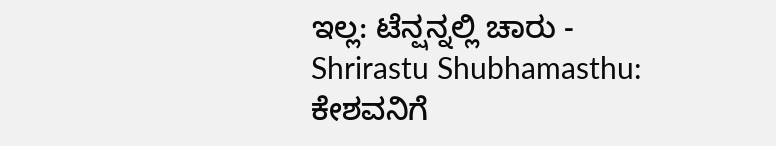ಇಲ್ಲ: ಟೆನ್ಷನ್ನಲ್ಲಿ ಚಾರು -
Shrirastu Shubhamasthu: ಕೇಶವನಿಗೆ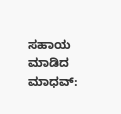ಸಹಾಯ ಮಾಡಿದ ಮಾಧವ್: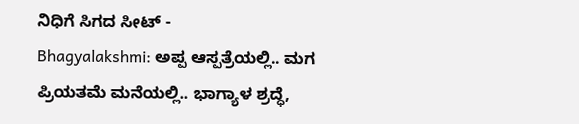ನಿಧಿಗೆ ಸಿಗದ ಸೀಟ್ -
Bhagyalakshmi: ಅಪ್ಪ ಆಸ್ಪತ್ರೆಯಲ್ಲಿ.. ಮಗ ಪ್ರಿಯತಮೆ ಮನೆಯಲ್ಲಿ.. ಭಾಗ್ಯಾಳ ಶ್ರದ್ಧೆ,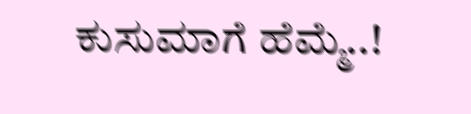ಕುಸುಮಾಗೆ ಹೆಮ್ಮೆ..!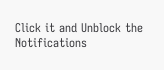Click it and Unblock the Notifications